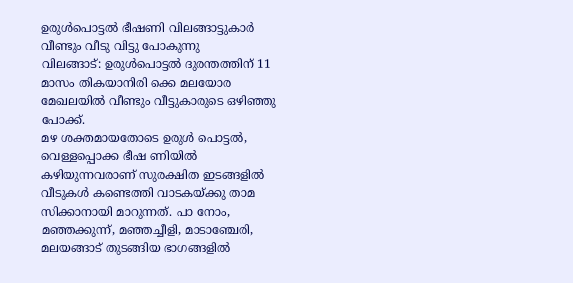ഉരുൾപൊട്ടൽ ഭീഷണി വിലങ്ങാട്ടുകാർ വീണ്ടും വീടു വിട്ടു പോകുന്നു
വിലങ്ങാട്: ഉരുൾപൊട്ടൽ ദുരന്തത്തിന് 11 മാസം തികയാനിരി ക്കെ മലയോര മേഖലയിൽ വീണ്ടും വീട്ടുകാരുടെ ഒഴിഞ്ഞു പോക്ക്.
മഴ ശക്തമായതോടെ ഉരുൾ പൊട്ടൽ, വെള്ളപ്പൊക്ക ഭീഷ ണിയിൽ കഴിയുന്നവരാണ് സുരക്ഷിത ഇടങ്ങളിൽ വീടുകൾ കണ്ടെത്തി വാടകയ്ക്കു താമ സിക്കാനായി മാറുന്നത്. പാ നോം, മഞ്ഞക്കുന്ന്, മഞ്ഞച്ചീളി, മാടാഞ്ചേരി, മലയങ്ങാട് തുടങ്ങിയ ഭാഗങ്ങളിൽ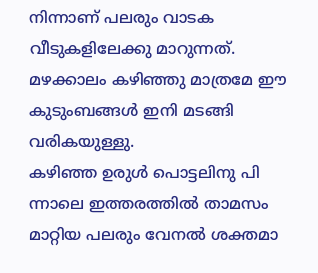നിന്നാണ് പലരും വാടക വീടുകളിലേക്കു മാറുന്നത്. മഴക്കാലം കഴിഞ്ഞു മാത്രമേ ഈ കുടുംബങ്ങൾ ഇനി മടങ്ങി വരികയുള്ളു.
കഴിഞ്ഞ ഉരുൾ പൊട്ടലിനു പി ന്നാലെ ഇത്തരത്തിൽ താമസം മാറ്റിയ പലരും വേനൽ ശക്തമാ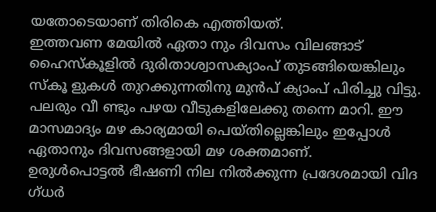യതോടെയാണ് തിരികെ എത്തിയത്.
ഇത്തവണ മേയിൽ ഏതാ നും ദിവസം വിലങ്ങാട് ഹൈസ്കൂളിൽ ദുരിതാശ്വാസക്യാംപ് തുടങ്ങിയെങ്കിലും സ്കൂ ളുകൾ തുറക്കുന്നതിനു മുൻപ് ക്യാംപ് പിരിച്ചു വിട്ടു. പലരും വീ ണ്ടും പഴയ വീടുകളിലേക്കു തന്നെ മാറി. ഈ മാസമാദ്യം മഴ കാര്യമായി പെയ്തില്ലെങ്കിലും ഇപ്പോൾ ഏതാനും ദിവസങ്ങളായി മഴ ശക്തമാണ്.
ഉരുൾപൊട്ടൽ ഭീഷണി നില നിൽക്കുന്ന പ്രദേശമായി വിദ ഗ്ധർ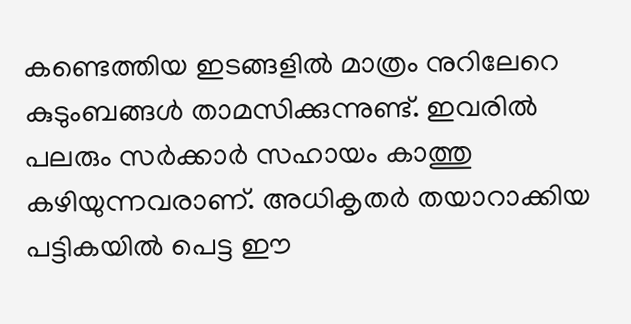കണ്ടെത്തിയ ഇടങ്ങളിൽ മാത്രം നുറിലേറെ കുടുംബങ്ങൾ താമസിക്കുന്നുണ്ട്. ഇവരിൽ പലരും സർക്കാർ സഹായം കാത്തു കഴിയുന്നവരാണ്. അധികൃതർ തയാറാക്കിയ പട്ടികയിൽ പെട്ട ഈ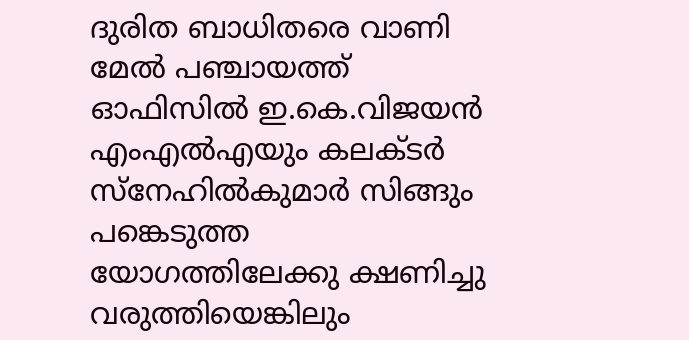ദുരിത ബാധിതരെ വാണി മേൽ പഞ്ചായത്ത് ഓഫിസിൽ ഇ.കെ.വിജയൻ എംഎൽഎയും കലക്ടർ സ്നേഹിൽകുമാർ സിങ്ങും പങ്കെടുത്ത യോഗത്തിലേക്കു ക്ഷണിച്ചു വരുത്തിയെങ്കിലും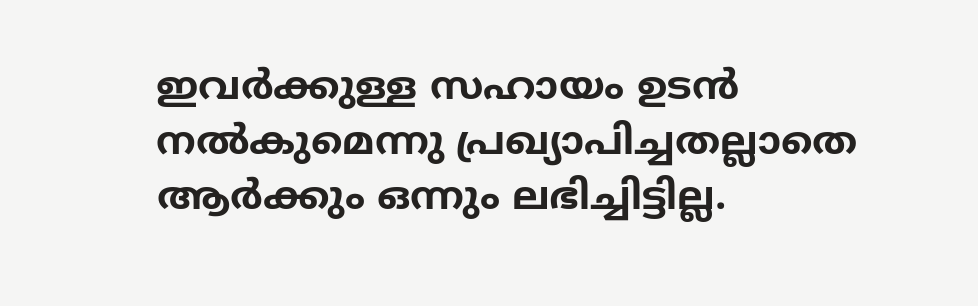ഇവർക്കുള്ള സഹായം ഉടൻ നൽകുമെന്നു പ്രഖ്യാപിച്ചതല്ലാതെ ആർക്കും ഒന്നും ലഭിച്ചിട്ടില്ല.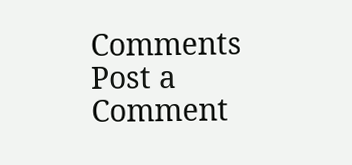Comments
Post a Comment